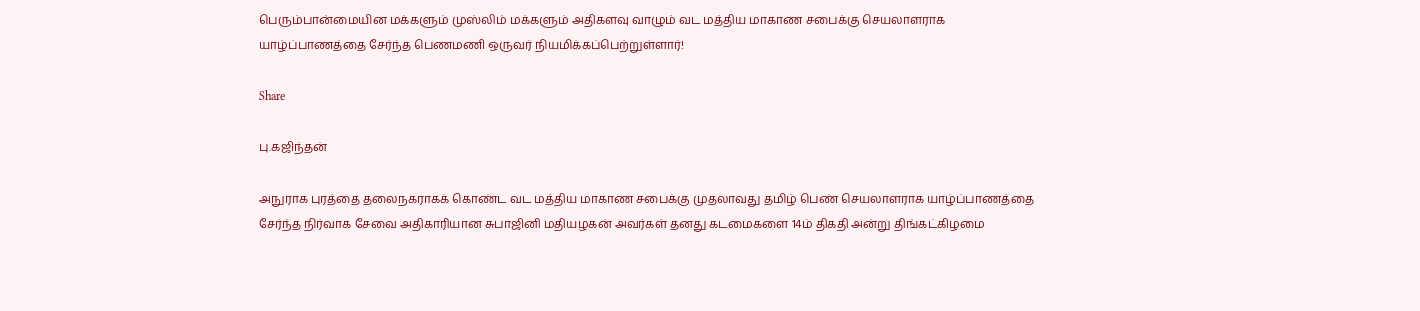பெரும்பான்மையின மக்களும் முஸ்லிம் மக்களும் அதிகளவு வாழும் வட மத்திய மாகாண சபைக்கு செயலாளராக யாழ்ப்பாணத்தை சேர்ந்த பெணமணி ஒருவர் நியமிக்கப்பெற்றுள்ளார்!

Share

பு.கஜிந்தன்

அநுராக புரத்தை தலைநகராகக் கொண்ட வட மத்திய மாகாண சபைக்கு முதலாவது தமிழ் பெண் செயலாளராக யாழ்ப்பாணத்தை சேர்ந்த நிர்வாக சேவை அதிகாரியான சுபாஜினி மதியழகன் அவர்கள் தனது கடமைகளை 14ம் திகதி அன்று திங்கட்கிழமை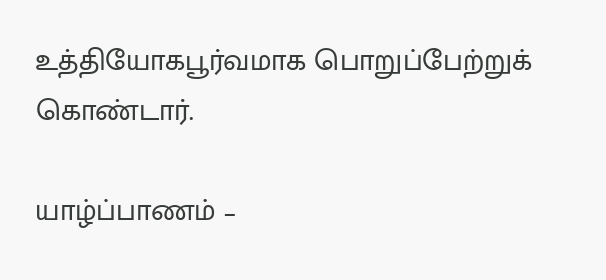உத்தியோகபூர்வமாக பொறுப்பேற்றுக் கொண்டார்.

யாழ்ப்பாணம் –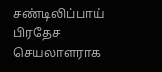சண்டிலிப்பாய் பிரதேச செயலாளராக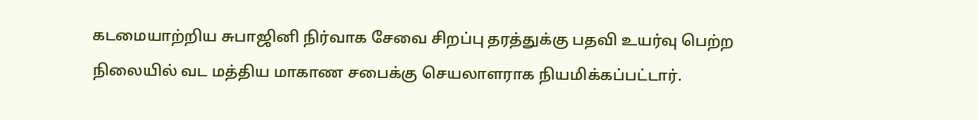கடமையாற்றிய சுபாஜினி நிர்வாக சேவை சிறப்பு தரத்துக்கு பதவி உயர்வு பெற்ற நிலையில் வட மத்திய மாகாண சபைக்கு செயலாளராக நியமிக்கப்பட்டார்.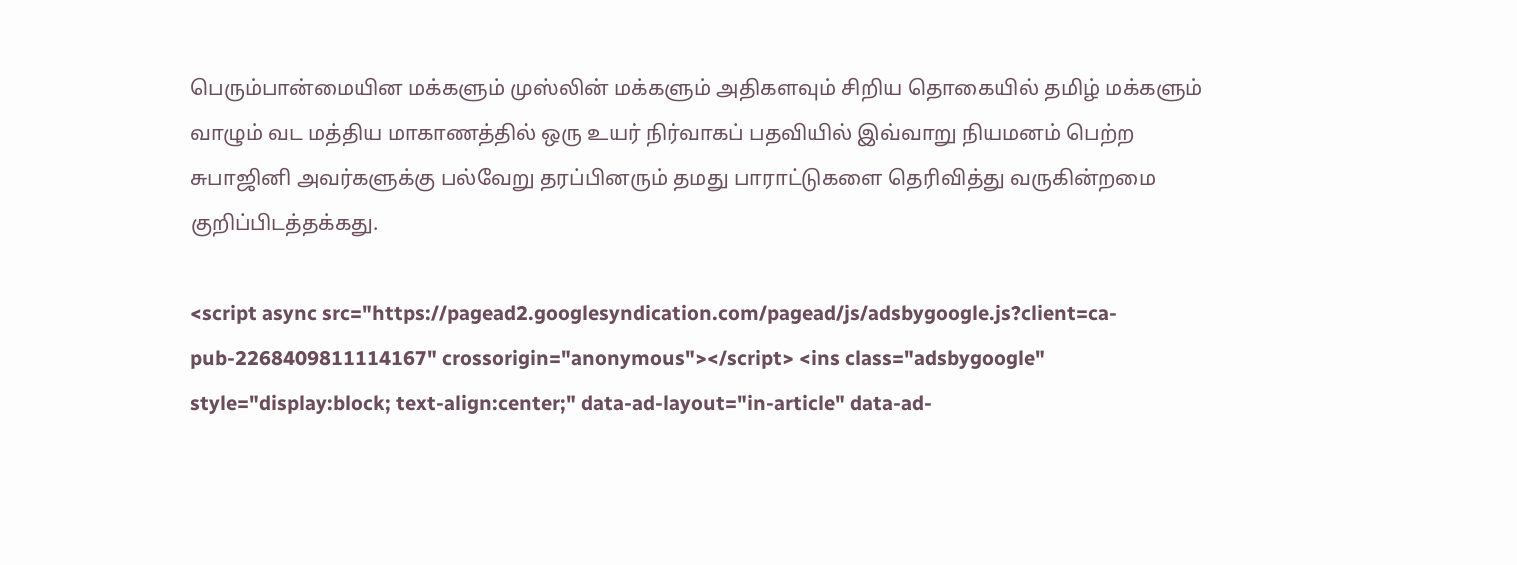பெரும்பான்மையின மக்களும் முஸ்லின் மக்களும் அதிகளவும் சிறிய தொகையில் தமிழ் மக்களும் வாழும் வட மத்திய மாகாணத்தில் ஒரு உயர் நிர்வாகப் பதவியில் இவ்வாறு நியமனம் பெற்ற சுபாஜினி அவர்களுக்கு பல்வேறு தரப்பினரும் தமது பாராட்டுகளை தெரிவித்து வருகின்றமை குறிப்பிடத்தக்கது.

<script async src="https://pagead2.googlesyndication.com/pagead/js/adsbygoogle.js?client=ca-pub-2268409811114167" crossorigin="anonymous"></script> <ins class="adsbygoogle" style="display:block; text-align:center;" data-ad-layout="in-article" data-ad-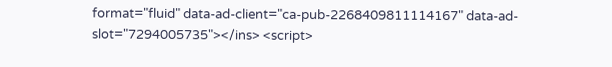format="fluid" data-ad-client="ca-pub-2268409811114167" data-ad-slot="7294005735"></ins> <script>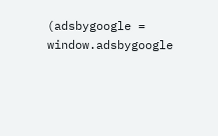(adsbygoogle = window.adsbygoogle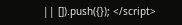|| []).push({}); </script>